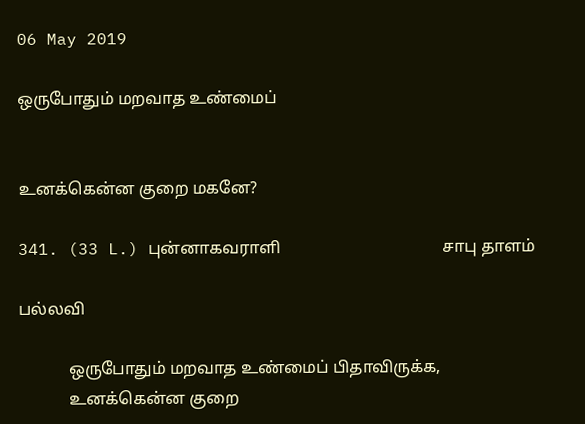06 May 2019

ஒருபோதும் மறவாத உண்மைப்


உனக்கென்ன குறை மகனே?

341. (33 L.) புன்னாகவராளி                                       சாபு தாளம்

பல்லவி

            ஒருபோதும் மறவாத உண்மைப் பிதாவிருக்க,
            உனக்கென்ன குறை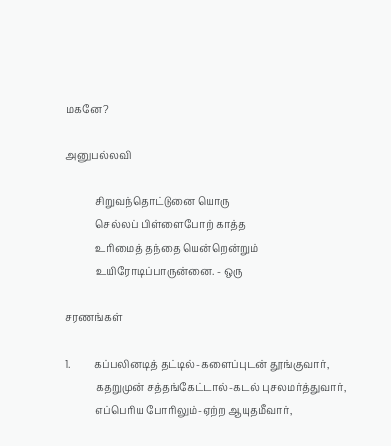மகனே?

அனுபல்லவி

            சிறுவந்தொட்டுனை யொரு
            செல்லப் பிள்ளைபோற் காத்த
            உரிமைத் தந்தை யென்றென்றும்
            உயிரோடிப்பாருன்னை. - ஒரு

சரணங்கள்

1.         கப்பலினடித் தட்டில்-களைப்புடன் தூங்குவார்,
            கதறுமுன் சத்தங்கேட்டால்-கடல் புசலமர்த்துவார்,
            எப்பெரிய போரிலும்-ஏற்ற ஆயுதமீவார்,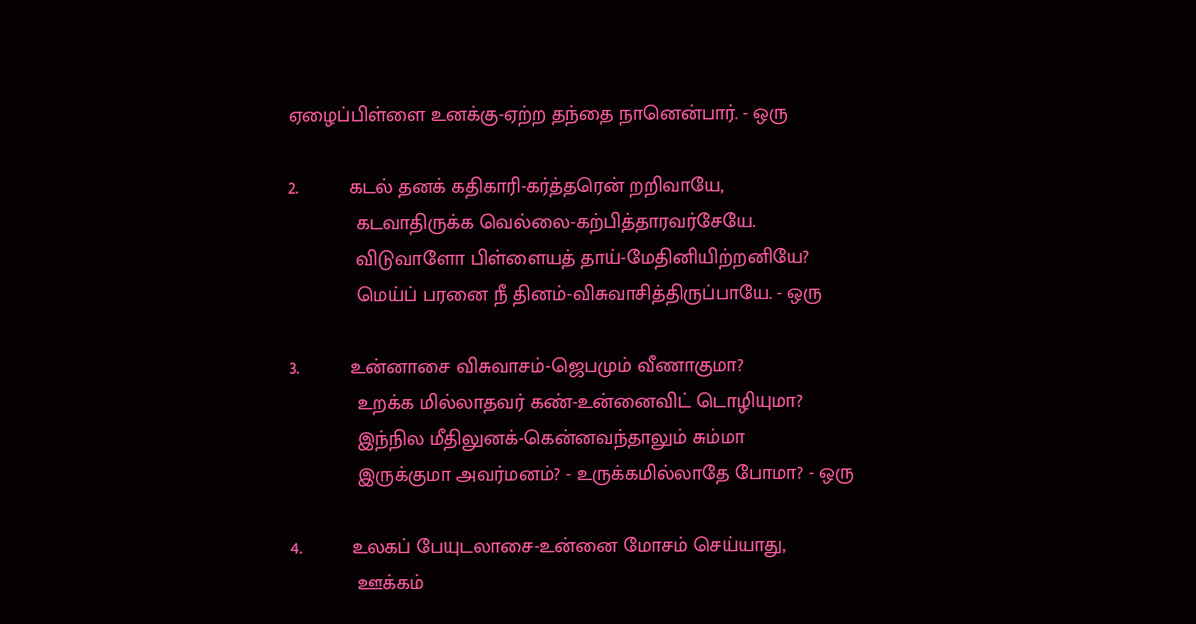ஏழைப்பிள்ளை உனக்கு-ஏற்ற தந்தை நானென்பார். - ஒரு

2.         கடல் தனக் கதிகாரி-கர்த்தரென் றறிவாயே,
            கடவாதிருக்க வெல்லை-கற்பித்தாரவர்சேயே.
            விடுவாளோ பிள்ளையத் தாய்-மேதினியிற்றனியே?
            மெய்ப் பரனை நீ தினம்-விசுவாசித்திருப்பாயே. - ஒரு

3.         உன்னாசை விசுவாசம்-ஜெபமும் வீணாகுமா?
            உறக்க மில்லாதவர் கண்-உன்னைவிட் டொழியுமா?
            இந்நில மீதிலுனக்-கென்னவந்தாலும் சும்மா
            இருக்குமா அவர்மனம்? - உருக்கமில்லாதே போமா? - ஒரு

4.         உலகப் பேயுடலாசை-உன்னை மோசம் செய்யாது,
            ஊக்கம்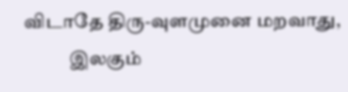விடாதே திரு-வுளமுனை மறவாது,
            இலகும்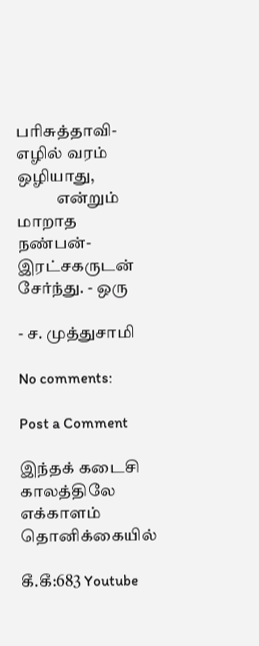பரிசுத்தாவி-எழில் வரம் ஒழியாது,
            என்றும் மாறாத நண்பன்-இரட்சகருடன் சேர்ந்து. - ஒரு

- ச. முத்துசாமி

No comments:

Post a Comment

இந்தக் கடைசி காலத்திலே எக்காளம் தொனிக்கையில்

கீ.கீ:683 Youtube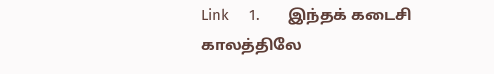Link     1.       இந்தக் கடைசி காலத்திலே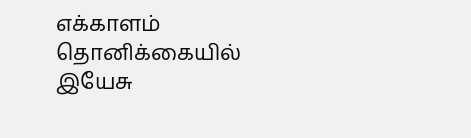எக்காளம் தொனிக்கையில்             இயேசு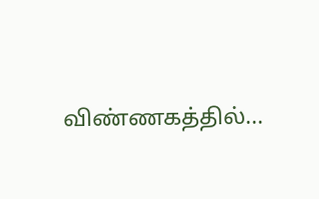விண்ணகத்தில்...